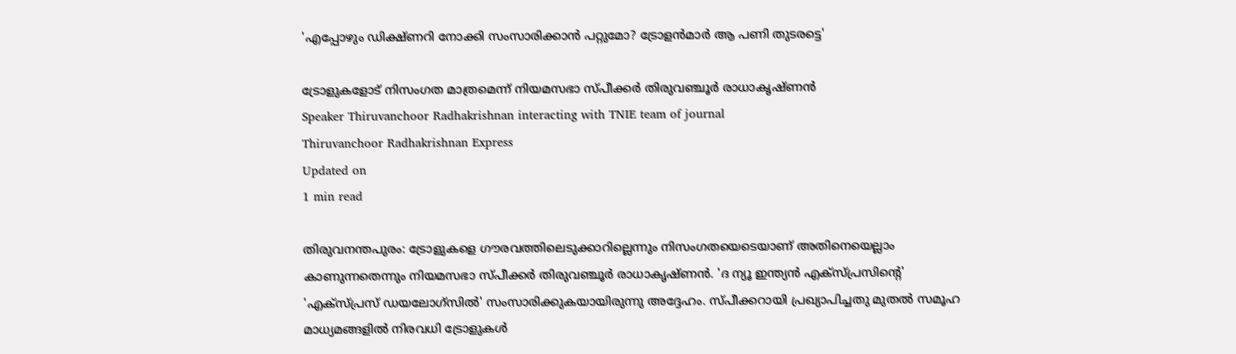'എപ്പോഴും ഡിക്ഷ്ണറി നോക്കി സംസാരിക്കാൻ പറ്റുമോ? ട്രോളൻമാർ ആ പണി തുടരട്ടെ'

ട്രോളുകളോട് നിസംഗത മാത്രമെന്ന് നിയമസഭാ സ്പീക്കർ തിരുവഞ്ചൂർ രാധാകൃഷ്ണൻ
Speaker Thiruvanchoor Radhakrishnan interacting with TNIE team of journal
Thiruvanchoor Radhakrishnan Express
Updated on
1 min read

തിരുവനന്തപുരം: ട്രോളുകളെ ഗൗരവത്തിലെടുക്കാറില്ലെന്നും നിസംഗതയെടെയാണ് അതിനെയെല്ലാം കാണുന്നതെന്നും നിയമസഭാ സ്പീക്കർ തിരുവഞ്ചൂർ രാധാകൃഷ്ണൻ. 'ദ ന്യൂ ഇന്ത്യന്‍ എക്സ്പ്രസിന്റെ' 'എക്‌സ്പ്രസ് ഡയലോഗ്‌സില്‍' സംസാരിക്കുകയായിരുന്നു അദ്ദേഹം. സ്പീക്കറായി പ്രഖ്യാപിച്ചതു മുതൽ സമൂഹ മാധ്യമങ്ങളിൽ നിരവധി ട്രോളുകൾ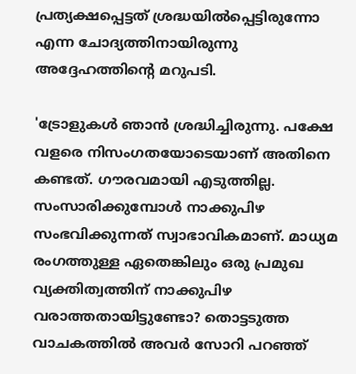പ്രത്യക്ഷപ്പെട്ടത് ശ്രദ്ധയിൽപ്പെട്ടിരുന്നോ എന്ന ചോദ്യത്തിനായിരുന്നു അദ്ദേഹത്തിന്റെ മറുപടി.

'ട്രോളുകൾ ഞാൻ ശ്രദ്ധിച്ചിരുന്നു. പക്ഷേ വളരെ നിസംഗതയോടെയാണ് അതിനെ കണ്ടത്. ഗൗരവമായി എടുത്തില്ല. സംസാരിക്കുമ്പോൾ നാക്കുപിഴ സംഭവിക്കുന്നത് സ്വാഭാവികമാണ്. മാധ്യമ രംഗത്തുള്ള ഏതെങ്കിലും ഒരു പ്രമുഖ വ്യക്തിത്വത്തിന് നാക്കുപിഴ വരാത്തതായിട്ടുണ്ടോ? തൊട്ടടുത്ത വാചകത്തിൽ അവർ സോറി പറഞ്ഞ്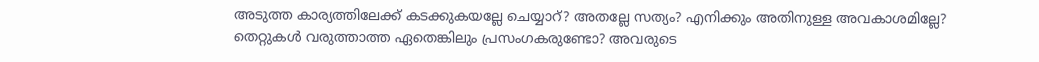അടുത്ത കാര്യത്തിലേക്ക് കടക്കുകയല്ലേ ചെയ്യാറ്? അതല്ലേ സത്യം? എനിക്കും അതിനുള്ള അവകാശമില്ലേ? തെറ്റുകൾ വരുത്താത്ത ഏതെങ്കിലും പ്രസംഗകരുണ്ടോ? അവരുടെ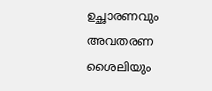ഉച്ഛാരണവും അവതരണ ശൈലിയും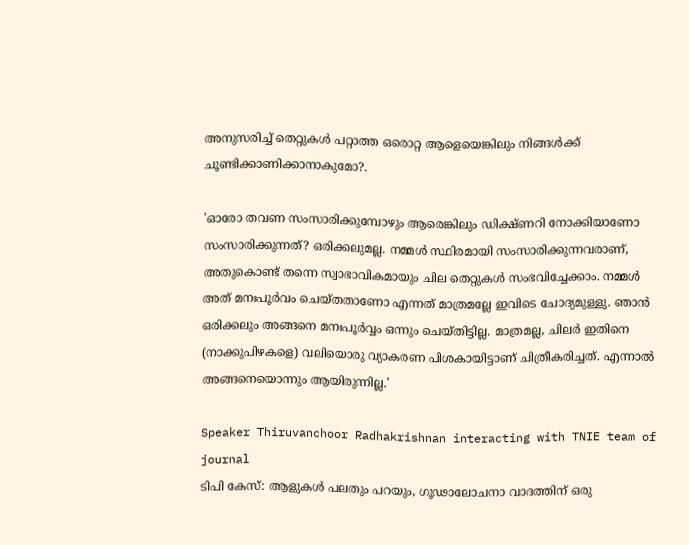അനുസരിച്ച് തെറ്റുകൾ പറ്റാത്ത ഒരൊറ്റ ആളെയെങ്കിലും നിങ്ങൾക്ക് ചൂണ്ടിക്കാണിക്കാനാകുമോ?.

'ഓരോ തവണ സംസാരിക്കുമ്പോഴും ആരെങ്കിലും ഡിക്ഷ്ണറി നോക്കിയാണോ സംസാരിക്കുന്നത്? ഒരിക്കലുമല്ല. നമ്മൾ സ്ഥിരമായി സംസാരിക്കുന്നവരാണ്, അതുകൊണ്ട് തന്നെ സ്വാഭാവികമായും ചില തെറ്റുകൾ സംഭവിച്ചേക്കാം. നമ്മൾ അത് മനഃപൂർവം ചെയ്തതാണോ എന്നത് മാത്രമല്ലേ ഇവിടെ ചോദ്യമുള്ളു. ഞാൻ ഒരിക്കലും അങ്ങനെ മനഃപൂർവ്വം ഒന്നും ചെയ്തിട്ടില്ല. മാത്രമല്ല, ചിലർ ഇതിനെ (നാക്കുപിഴകളെ) വലിയൊരു വ്യാകരണ പിശകായിട്ടാണ് ചിത്രീകരിച്ചത്. എന്നാൽ അങ്ങനെയൊന്നും ആയിരുന്നില്ല.'

Speaker Thiruvanchoor Radhakrishnan interacting with TNIE team of journal
ടിപി കേസ്: ആളുകള്‍ പലതും പറയും, ഗൂഢാലോചനാ വാദത്തിന് ഒരു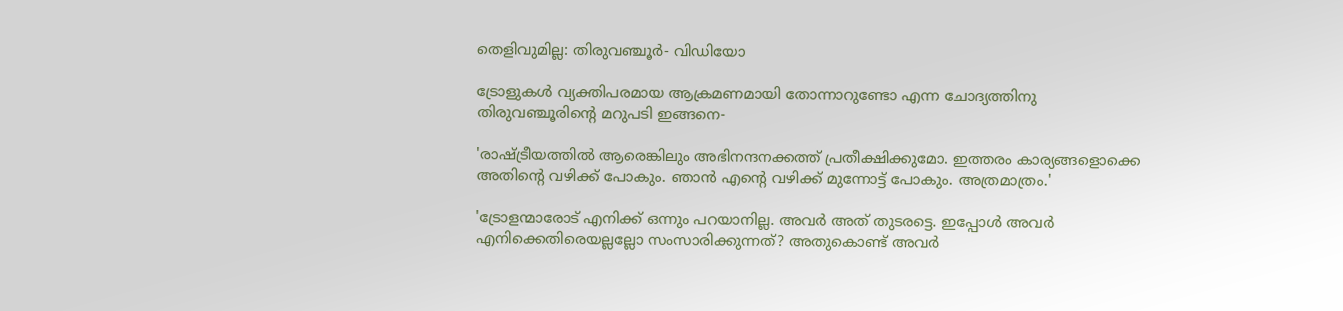തെളിവുമില്ല: തിരുവഞ്ചൂര്‍- വിഡിയോ

ട്രോളുകൾ വ്യക്തിപരമായ ആക്രമണമായി തോന്നാറുണ്ടോ എന്ന ചോദ്യത്തിനു തിരുവഞ്ചൂരിന്റെ മറുപടി ഇങ്ങനെ-

'രാഷ്ട്രീയത്തിൽ ആരെങ്കിലും അഭിനന്ദനക്കത്ത് പ്രതീക്ഷിക്കുമോ. ഇത്തരം കാര്യങ്ങളൊക്കെ അതിന്റെ വഴിക്ക് പോകും. ഞാൻ എന്റെ വഴിക്ക് മുന്നോട്ട് പോകും. അത്രമാത്രം.'

'ട്രോളന്മാരോട് എനിക്ക് ഒന്നും പറയാനില്ല. അവർ അത് തുടരട്ടെ. ഇപ്പോൾ അവർ എനിക്കെതിരെയല്ലല്ലോ സംസാരിക്കുന്നത്? അതുകൊണ്ട് അവർ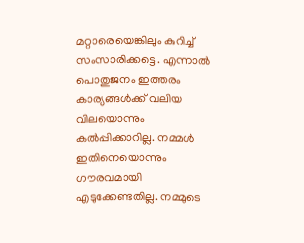മറ്റാരെയെങ്കിലും കുറിച്ച് സംസാരിക്കട്ടെ. എന്നാൽ പൊതുജനം ഇത്തരം കാര്യങ്ങൾക്ക് വലിയ വിലയൊന്നും കൽപ്പിക്കാറില്ല. നമ്മൾ ഇതിനെയൊന്നും ഗൗരവമായി എടുക്കേണ്ടതില്ല. നമ്മുടെ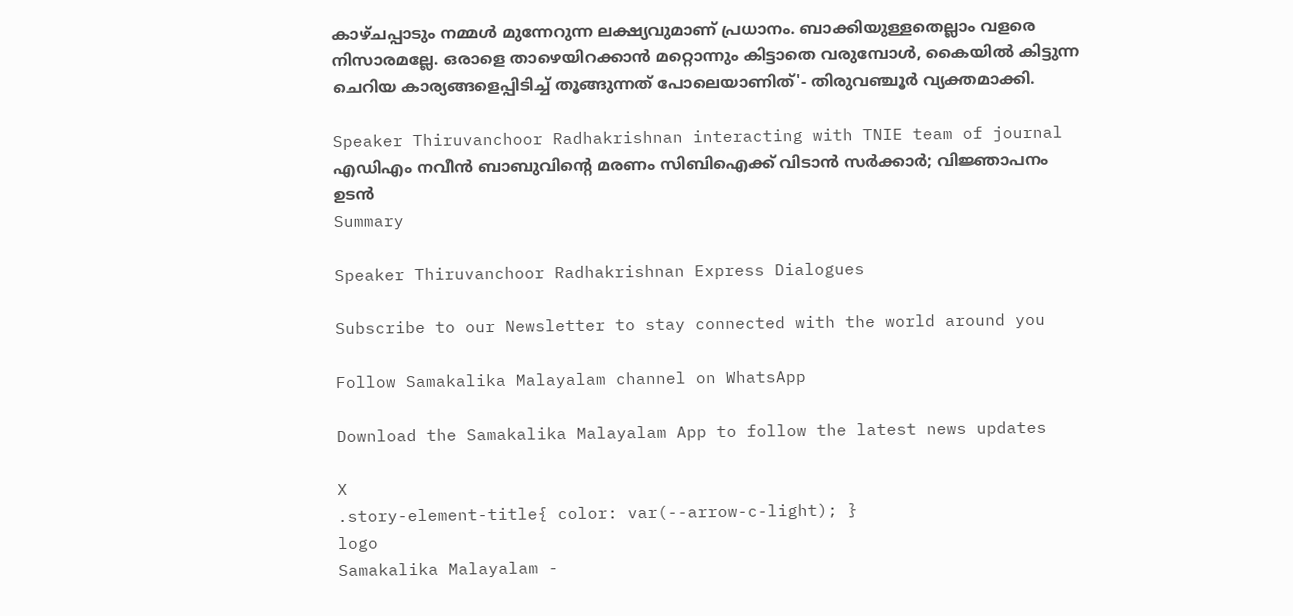കാഴ്ചപ്പാടും നമ്മൾ മുന്നേറുന്ന ലക്ഷ്യവുമാണ് പ്രധാനം. ബാക്കിയുള്ളതെല്ലാം വളരെ നിസാരമല്ലേ. ഒരാളെ താഴെയിറക്കാൻ മറ്റൊന്നും കിട്ടാതെ വരുമ്പോൾ, കൈയിൽ കിട്ടുന്ന ചെറിയ കാര്യങ്ങളെപ്പിടിച്ച് തൂങ്ങുന്നത് പോലെയാണിത്'- തിരുവഞ്ചൂർ വ്യക്തമാക്കി.

Speaker Thiruvanchoor Radhakrishnan interacting with TNIE team of journal
എഡിഎം നവീൻ ബാബുവിന്റെ മരണം സിബിഐക്ക് വിടാൻ സർക്കാർ; വിജ്ഞാപനം ഉടൻ
Summary

Speaker Thiruvanchoor Radhakrishnan Express Dialogues

Subscribe to our Newsletter to stay connected with the world around you

Follow Samakalika Malayalam channel on WhatsApp

Download the Samakalika Malayalam App to follow the latest news updates

X
.story-element-title{ color: var(--arrow-c-light); }
logo
Samakalika Malayalam -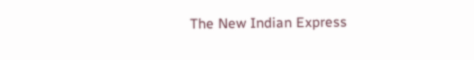The New Indian Express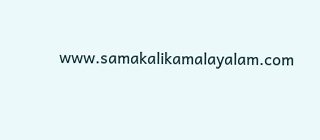www.samakalikamalayalam.com